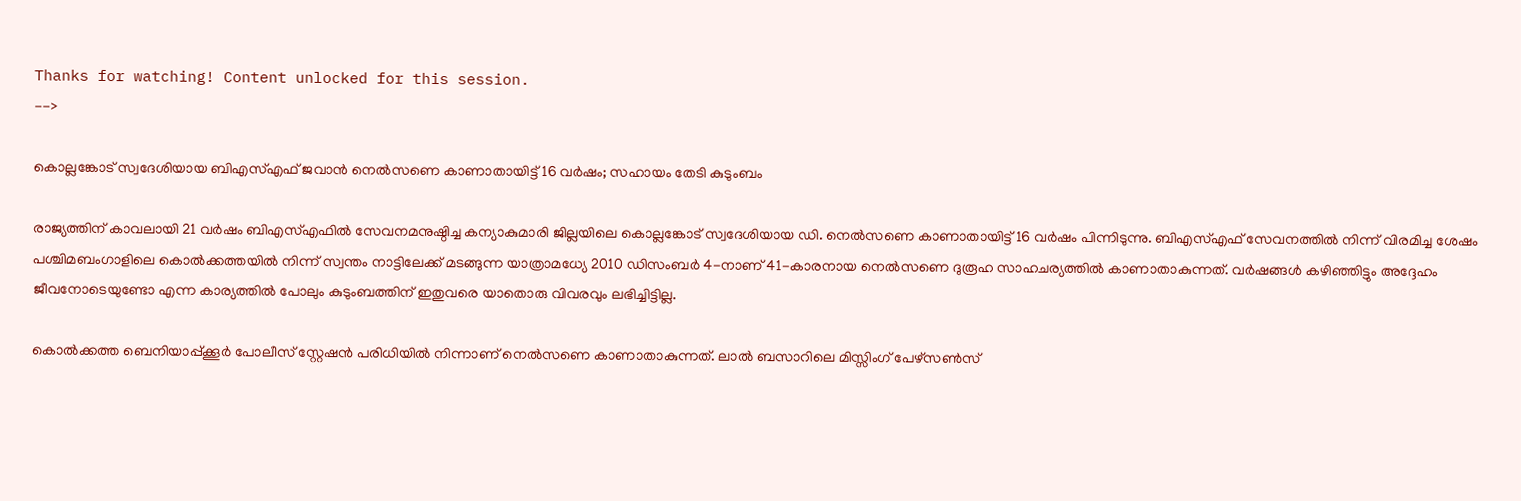Thanks for watching! Content unlocked for this session.
-->

കൊല്ലങ്കോട് സ്വദേശിയായ ബിഎസ്എഫ് ജവാൻ നെൽസണെ കാണാതായിട്ട് 16 വർഷം; സഹായം തേടി കുടുംബം

രാജ്യത്തിന് കാവലായി 21 വർഷം ബിഎസ്എഫിൽ സേവനമനുഷ്ഠിച്ച കന്യാകുമാരി ജില്ലയിലെ കൊല്ലങ്കോട് സ്വദേശിയായ ഡി. നെൽസണെ കാണാതായിട്ട് 16 വർഷം പിന്നിടുന്നു. ബിഎസ്എഫ് സേവനത്തിൽ നിന്ന് വിരമിച്ച ശേഷം പശ്ചിമബംഗാളിലെ കൊൽക്കത്തയിൽ നിന്ന് സ്വന്തം നാട്ടിലേക്ക് മടങ്ങുന്ന യാത്രാമധ്യേ 2010 ഡിസംബർ 4-നാണ് 41-കാരനായ നെൽസണെ ദുരൂഹ സാഹചര്യത്തിൽ കാണാതാകുന്നത്. വർഷങ്ങൾ കഴിഞ്ഞിട്ടും അദ്ദേഹം ജീവനോടെയുണ്ടോ എന്ന കാര്യത്തിൽ പോലും കുടുംബത്തിന് ഇതുവരെ യാതൊരു വിവരവും ലഭിച്ചിട്ടില്ല.

കൊൽക്കത്ത ബെനിയാപ്പ്ക്കൂർ പോലീസ് സ്റ്റേഷൻ പരിധിയിൽ നിന്നാണ് നെൽസണെ കാണാതാകുന്നത്. ലാൽ ബസാറിലെ മിസ്സിംഗ് പേഴ്സൺസ്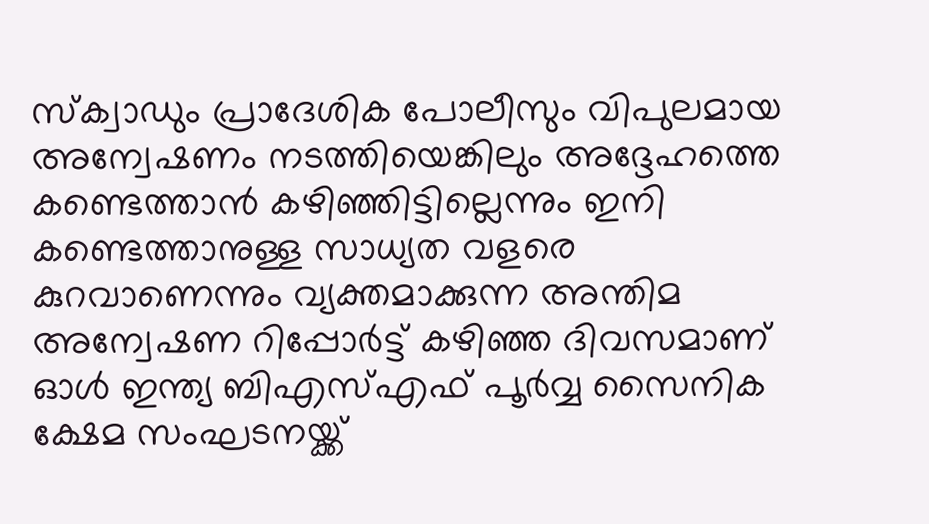സ്ക്വാഡും പ്രാദേശിക പോലീസും വിപുലമായ അന്വേഷണം നടത്തിയെങ്കിലും അദ്ദേഹത്തെ കണ്ടെത്താൻ കഴിഞ്ഞിട്ടില്ലെന്നും ഇനി കണ്ടെത്താനുള്ള സാധ്യത വളരെ കുറവാണെന്നും വ്യക്തമാക്കുന്ന അന്തിമ അന്വേഷണ റിപ്പോർട്ട് കഴിഞ്ഞ ദിവസമാണ് ഓൾ ഇന്ത്യ ബിഎസ്എഫ് പൂർവ്വ സൈനിക ക്ഷേമ സംഘടനയ്ക്ക്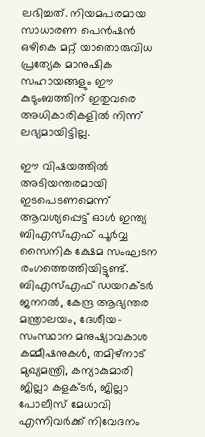ലഭിച്ചത്. നിയമപരമായ സാധാരണ പെൻഷൻ ഒഴികെ മറ്റ് യാതൊരുവിധ പ്രത്യേക മാനുഷിക സഹായങ്ങളും ഈ കുടുംബത്തിന് ഇതുവരെ അധികാരികളിൽ നിന്ന് ലഭ്യമായിട്ടില്ല.

ഈ വിഷയത്തിൽ അടിയന്തരമായി ഇടപെടണമെന്ന് ആവശ്യപ്പെട്ട് ഓൾ ഇന്ത്യ ബിഎസ്എഫ് പൂർവ്വ സൈനിക ക്ഷേമ സംഘടന രംഗത്തെത്തിയിട്ടുണ്ട്. ബിഎസ്എഫ് ഡയറക്ടർ ജനറൽ, കേന്ദ്ര ആഭ്യന്തര മന്ത്രാലയം, ദേശീയ-സംസ്ഥാന മനുഷ്യാവകാശ കമ്മീഷനുകൾ, തമിഴ്നാട് മുഖ്യമന്ത്രി, കന്യാകുമാരി ജില്ലാ കളക്ടർ, ജില്ലാ പോലീസ് മേധാവി എന്നിവർക്ക് നിവേദനം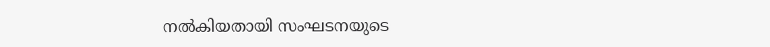നൽകിയതായി സംഘടനയുടെ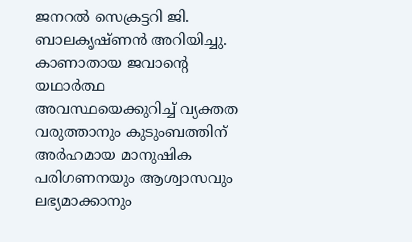ജനറൽ സെക്രട്ടറി ജി. ബാലകൃഷ്ണൻ അറിയിച്ചു. കാണാതായ ജവാന്റെ യഥാർത്ഥ അവസ്ഥയെക്കുറിച്ച് വ്യക്തത വരുത്താനും കുടുംബത്തിന് അർഹമായ മാനുഷിക പരിഗണനയും ആശ്വാസവും ലഭ്യമാക്കാനും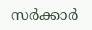സർക്കാർ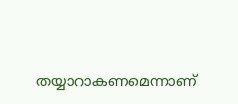തയ്യാറാകണമെന്നാണ്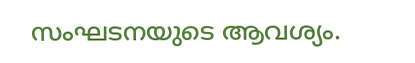സംഘടനയുടെ ആവശ്യം.